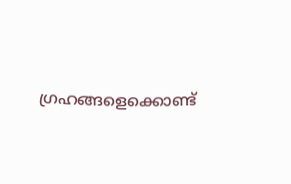ഗ്രഹങ്ങളെക്കൊണ്ട്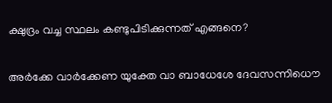ക്ഷുദ്രം വച്ച സ്ഥലം കണ്ടുപിടിക്കുന്നത് എങ്ങനെ?

അര്‍ക്കേ വാര്‍ക്കേണ യുക്തേ വാ ബാധേശേ ദേവസന്നിധൌ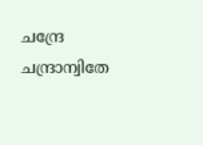ചന്ദ്രേ ചന്ദ്രാന്വിതേ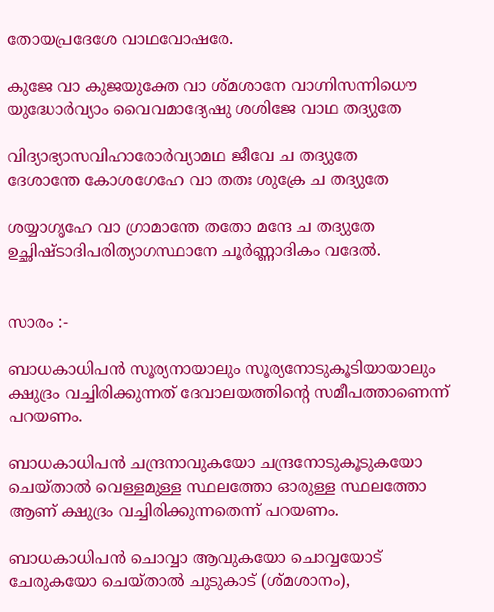തോയപ്രദേശേ വാഥവോഷരേ.

കുജേ വാ കുജയുക്തേ വാ ശ്മശാനേ വാഗ്നിസന്നിധൌ
യുദ്ധോര്‍വ്യാം വൈവമാദ്യേഷു ശശിജേ വാഥ തദ്യുതേ

വിദ്യാഭ്യാസവിഹാരോര്‍വ്യാമഥ ജീവേ ച തദ്യുതേ
ദേശാന്തേ കോശഗേഹേ വാ തതഃ ശുക്രേ ച തദ്യുതേ

ശയ്യാഗൃഹേ വാ ഗ്രാമാന്തേ തതോ മന്ദേ ച തദ്യുതേ
ഉച്ഛിഷ്ടാദിപരിത്യാഗസ്ഥാനേ ചൂര്‍ണ്ണാദികം വദേല്‍.


സാരം :-

ബാധകാധിപന്‍ സൂര്യനായാലും സൂര്യനോടുകൂടിയായാലും ക്ഷുദ്രം വച്ചിരിക്കുന്നത് ദേവാലയത്തിന്‍റെ സമീപത്താണെന്ന് പറയണം.

ബാധകാധിപന്‍ ചന്ദ്രനാവുകയോ ചന്ദ്രനോടുകൂടുകയോ ചെയ്‌താല്‍ വെള്ളമുള്ള സ്ഥലത്തോ ഓരുള്ള സ്ഥലത്തോ ആണ് ക്ഷുദ്രം വച്ചിരിക്കുന്നതെന്ന് പറയണം.

ബാധകാധിപന്‍ ചൊവ്വാ ആവുകയോ ചൊവ്വയോട്‌ ചേരുകയോ ചെയ്‌താല്‍ ചുടുകാട് (ശ്മശാനം),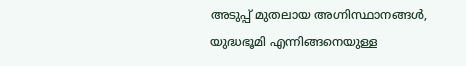അടുപ്പ് മുതലായ അഗ്നിസ്ഥാനങ്ങള്‍,  യുദ്ധഭൂമി എന്നിങ്ങനെയുള്ള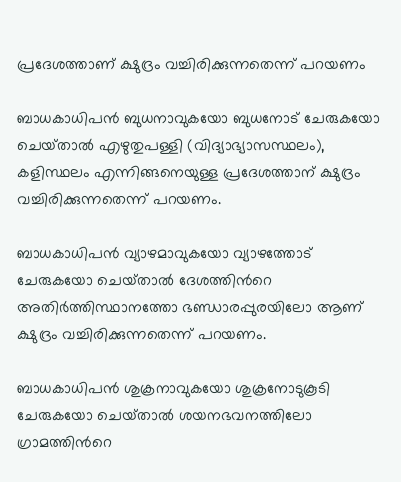പ്രദേശത്താണ് ക്ഷുദ്രം വച്ചിരിക്കുന്നതെന്ന് പറയണം

ബാധകാധിപന്‍ ബുധനാവുകയോ ബുധനോട് ചേരുകയോ ചെയ്‌താല്‍ എഴുതുപള്ളി (വിദ്യാഭ്യാസസ്ഥലം), കളിസ്ഥലം എന്നിങ്ങനെയുള്ള പ്രദേശത്താന് ക്ഷുദ്രം വച്ചിരിക്കുന്നതെന്ന് പറയണം.

ബാധകാധിപന്‍ വ്യാഴമാവുകയോ വ്യാഴത്തോട് ചേരുകയോ ചെയ്‌താല്‍ ദേശത്തിന്‍റെ അതിര്‍ത്തിസ്ഥാനത്തോ ഭണ്ഡാരപ്പുരയിലോ ആണ് ക്ഷുദ്രം വച്ചിരിക്കുന്നതെന്ന് പറയണം.

ബാധകാധിപന്‍ ശുക്രനാവുകയോ ശുക്രനോടുകൂടി ചേരുകയോ ചെയ്‌താല്‍ ശയനഭവനത്തിലോ ഗ്രാമത്തിന്‍റെ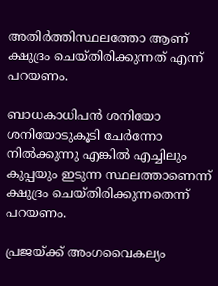അതിര്‍ത്തിസ്ഥലത്തോ ആണ് ക്ഷുദ്രം ചെയ്തിരിക്കുന്നത് എന്ന് പറയണം.

ബാധകാധിപന്‍ ശനിയോ ശനിയോടുകൂടി ചേര്‍ന്നോ നില്‍ക്കുന്നു എങ്കില്‍ എച്ചിലും കുപ്പയും ഇടുന്ന സ്ഥലത്താണെന്ന് ക്ഷുദ്രം ചെയ്തിരിക്കുന്നതെന്ന് പറയണം.

പ്രജയ്ക്ക് അംഗവൈകല്യം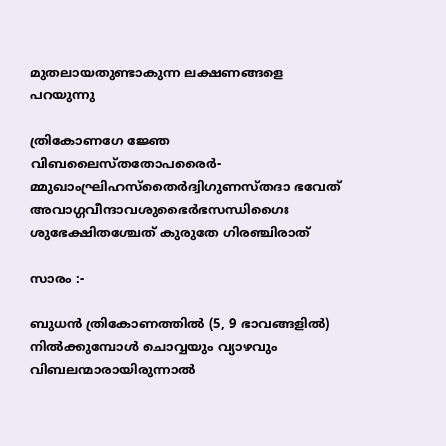മുതലായതുണ്ടാകുന്ന ലക്ഷണങ്ങളെ പറയുന്നു

ത്രികോണഗേ ജ്ഞേ വിബലൈസ്തതോപരൈര്‍-
മ്മുഖാംഘ്രിഹസ്തൈര്‍ദ്വിഗുണസ്തദാ ഭവേത്
അവാഗ്ഗവീന്ദാവശുഭൈര്‍ഭസന്ധിഗൈഃ
ശുഭേക്ഷിതശ്ചേത് കുരുതേ ഗിരഞ്ചിരാത്

സാരം :-

ബുധന്‍ ത്രികോണത്തില്‍ (5, 9 ഭാവങ്ങളില്‍) നില്‍ക്കുമ്പോള്‍ ചൊവ്വയും വ്യാഴവും വിബലന്മാരായിരുന്നാല്‍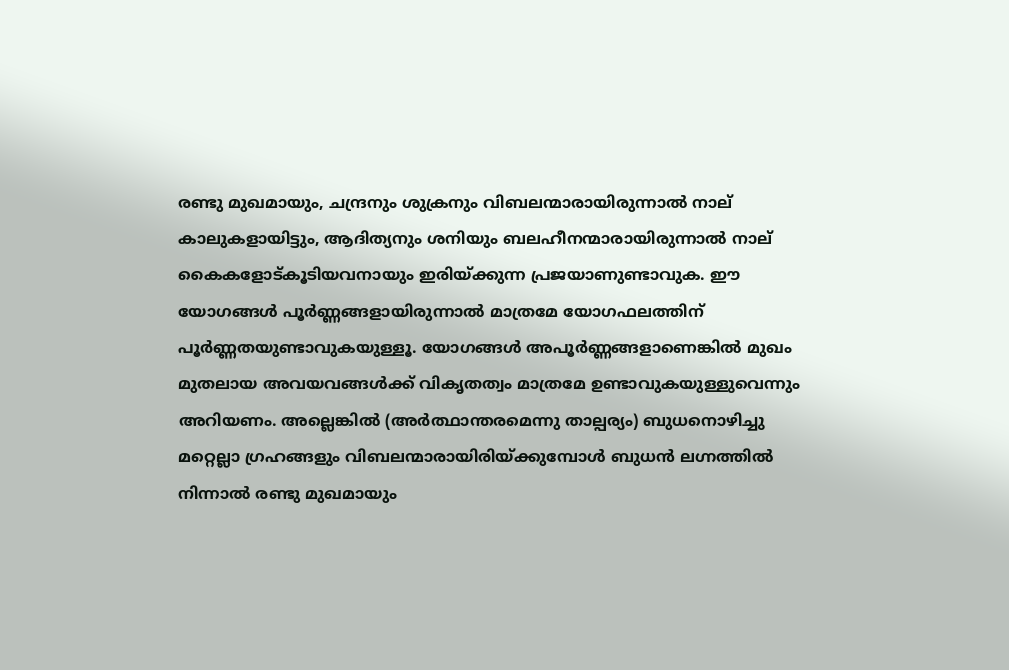രണ്ടു മുഖമായും, ചന്ദ്രനും ശുക്രനും വിബലന്മാരായിരുന്നാല്‍ നാല് കാലുകളായിട്ടും, ആദിത്യനും ശനിയും ബലഹീനന്മാരായിരുന്നാല്‍ നാല് കൈകളോട്കൂടിയവനായും ഇരിയ്ക്കുന്ന പ്രജയാണുണ്ടാവുക. ഈ യോഗങ്ങള്‍ പൂര്‍ണ്ണങ്ങളായിരുന്നാല്‍ മാത്രമേ യോഗഫലത്തിന് പൂര്‍ണ്ണതയുണ്ടാവുകയുള്ളൂ. യോഗങ്ങള്‍ അപൂര്‍ണ്ണങ്ങളാണെങ്കില്‍ മുഖം മുതലായ അവയവങ്ങള്‍ക്ക് വികൃതത്വം മാത്രമേ ഉണ്ടാവുകയുള്ളുവെന്നും അറിയണം. അല്ലെങ്കില്‍ (അര്‍ത്ഥാന്തരമെന്നു താല്പര്യം) ബുധനൊഴിച്ചു മറ്റെല്ലാ ഗ്രഹങ്ങളും വിബലന്മാരായിരിയ്ക്കുമ്പോള്‍ ബുധന്‍ ലഗ്നത്തില്‍  നിന്നാല്‍ രണ്ടു മുഖമായും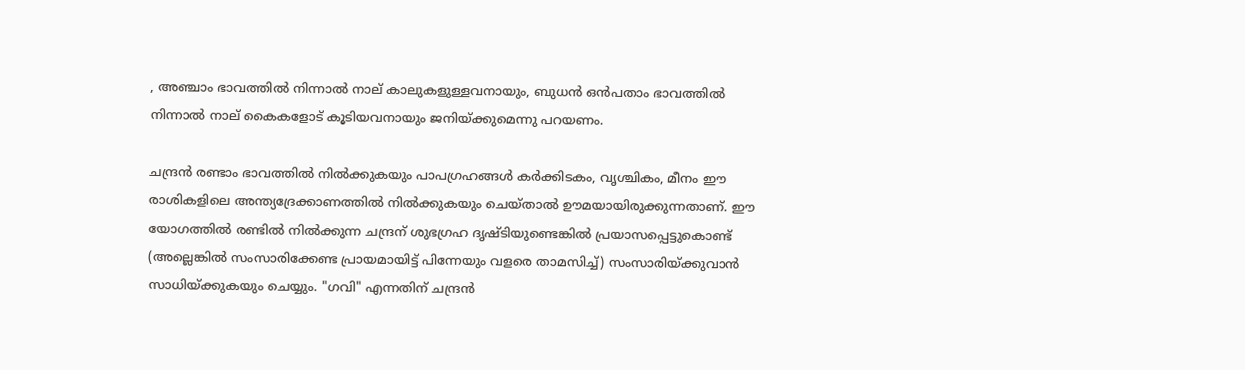, അഞ്ചാം ഭാവത്തില്‍ നിന്നാല്‍ നാല് കാലുകളുള്ളവനായും, ബുധന്‍ ഒന്‍പതാം ഭാവത്തില്‍ നിന്നാല്‍ നാല് കൈകളോട് കൂടിയവനായും ജനിയ്ക്കുമെന്നു പറയണം.

ചന്ദ്രന്‍ രണ്ടാം ഭാവത്തില്‍ നില്‍ക്കുകയും പാപഗ്രഹങ്ങള്‍ കര്‍ക്കിടകം, വൃശ്ചികം, മീനം ഈ രാശികളിലെ അന്ത്യദ്രേക്കാണത്തില്‍ നില്‍ക്കുകയും ചെയ്‌താല്‍ ഊമയായിരുക്കുന്നതാണ്. ഈ യോഗത്തില്‍ രണ്ടില്‍ നില്‍ക്കുന്ന ചന്ദ്രന് ശുഭഗ്രഹ ദൃഷ്ടിയുണ്ടെങ്കില്‍ പ്രയാസപ്പെട്ടുകൊണ്ട് (അല്ലെങ്കില്‍ സംസാരിക്കേണ്ട പ്രായമായിട്ട് പിന്നേയും വളരെ താമസിച്ച്) സംസാരിയ്ക്കുവാന്‍ സാധിയ്ക്കുകയും ചെയ്യും. "ഗവി" എന്നതിന് ചന്ദ്രന്‍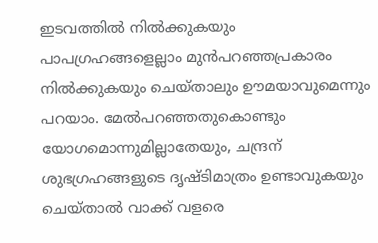ഇടവത്തില്‍ നില്‍ക്കുകയും പാപഗ്രഹങ്ങളെല്ലാം മുന്‍പറഞ്ഞപ്രകാരം നില്‍ക്കുകയും ചെയ്താലും ഊമയാവുമെന്നും പറയാം. മേല്‍പറഞ്ഞതുകൊണ്ടും യോഗമൊന്നുമില്ലാതേയും, ചന്ദ്രന് ശുഭഗ്രഹങ്ങളുടെ ദൃഷ്ടിമാത്രം ഉണ്ടാവുകയും ചെയ്‌താല്‍ വാക്ക് വളരെ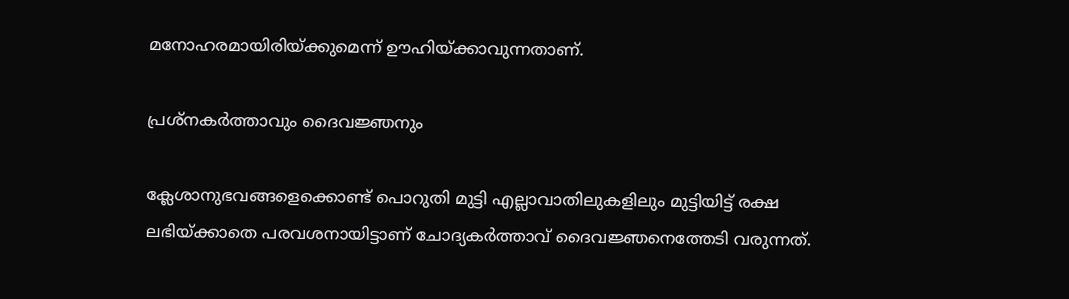മനോഹരമായിരിയ്ക്കുമെന്ന് ഊഹിയ്ക്കാവുന്നതാണ്.

പ്രശ്നകര്‍ത്താവും ദൈവജ്ഞനും

ക്ലേശാനുഭവങ്ങളെക്കൊണ്ട് പൊറുതി മുട്ടി എല്ലാവാതിലുകളിലും മുട്ടിയിട്ട് രക്ഷ ലഭിയ്ക്കാതെ പരവശനായിട്ടാണ് ചോദ്യകര്‍ത്താവ് ദൈവജ്ഞനെത്തേടി വരുന്നത്.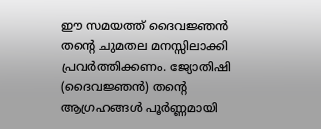ഈ സമയത്ത് ദൈവജ്ഞന്‍ തന്‍റെ ചുമതല മനസ്സിലാക്കി പ്രവര്‍ത്തിക്കണം. ജ്യോതിഷി (ദൈവജ്ഞന്‍) തന്‍റെ ആഗ്രഹങ്ങള്‍ പൂര്‍ണ്ണമായി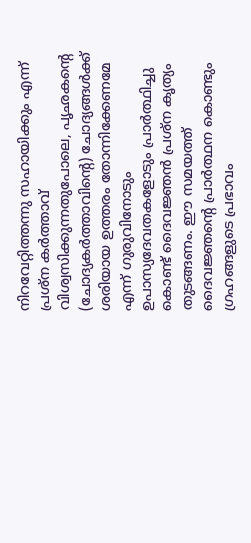നിറവേറ്റിത്തന്നു സഹായിക്കും എന്ന് പ്രശ്ന കര്‍ത്താവ് വിശ്വസിക്കുന്നതുപോലെ, പൃഛകന്‍റെ (ചോദ്യകര്‍ത്താവിന്‍റെ) ചോദ്യങ്ങള്‍ക്ക് ശരിയായ ഉത്തരം തോന്നിക്കേണമേ എന്ന് ഗുരുവിനോടും ഉപാസ്യദേവതകളോടും പ്രാര്‍ത്ഥിച്ചു കൊണ്ട് ദൈവജ്ഞന്‍ പ്രശ്ന കൃത്യം തുടങ്ങണം. ഈ സമയത്ത് ദൈവജ്ഞന്‍റെ പ്രാര്‍ത്ഥന കൊണ്ടും ഗ്രഹങ്ങളുടെ പ്രഭാവം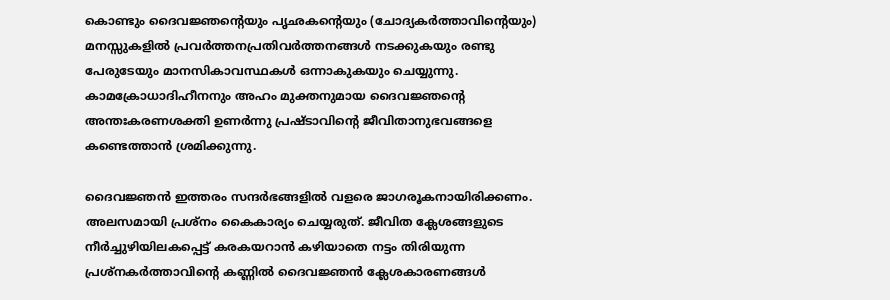കൊണ്ടും ദൈവജ്ഞന്‍റെയും പൃഛകന്‍റെയും (ചോദ്യകര്‍ത്താവിന്‍റെയും) മനസ്സുകളില്‍ പ്രവര്‍ത്തനപ്രതിവര്‍ത്തനങ്ങള്‍ നടക്കുകയും രണ്ടു പേരുടേയും മാനസികാവസ്ഥകള്‍ ഒന്നാകുകയും ചെയ്യുന്നു. കാമക്രോധാദിഹീനനും അഹം മുക്തനുമായ ദൈവജ്ഞന്‍റെ അന്തഃകരണശക്തി ഉണര്‍ന്നു പ്രഷ്ടാവിന്‍റെ ജീവിതാനുഭവങ്ങളെ കണ്ടെത്താന്‍ ശ്രമിക്കുന്നു.

ദൈവജ്ഞന്‍ ഇത്തരം സന്ദര്‍ഭങ്ങളില്‍ വളരെ ജാഗരൂകനായിരിക്കണം. അലസമായി പ്രശ്നം കൈകാര്യം ചെയ്യരുത്. ജീവിത ക്ലേശങ്ങളുടെ നീര്‍ച്ചുഴിയിലകപ്പെട്ട് കരകയറാന്‍ കഴിയാതെ നട്ടം തിരിയുന്ന പ്രശ്നകര്‍ത്താവിന്‍റെ കണ്ണില്‍ ദൈവജ്ഞന്‍ ക്ലേശകാരണങ്ങള്‍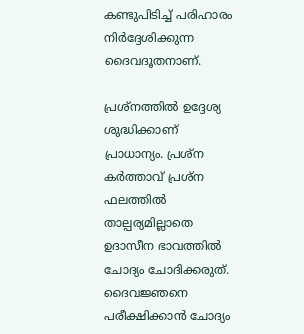കണ്ടുപിടിച്ച് പരിഹാരം നിര്‍ദ്ദേശിക്കുന്ന ദൈവദൂതനാണ്‌.

പ്രശ്നത്തില്‍ ഉദ്ദേശ്യ ശുദ്ധിക്കാണ് പ്രാധാന്യം. പ്രശ്ന കര്‍ത്താവ് പ്രശ്ന ഫലത്തില്‍ താല്പര്യമില്ലാതെ ഉദാസീന ഭാവത്തില്‍ ചോദ്യം ചോദിക്കരുത്. ദൈവജ്ഞനെ പരീക്ഷിക്കാന്‍ ചോദ്യം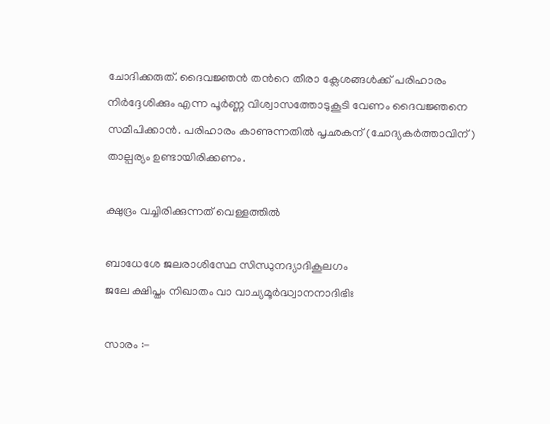ചോദിക്കരുത്. ദൈവജ്ഞന്‍ തന്‍റെ തീരാ ക്ലേശങ്ങള്‍ക്ക്‌ പരിഹാരം നിര്‍ദ്ദേശിക്കും എന്ന പൂര്‍ണ്ണ വിശ്വാസത്തോടുകൂടി വേണം ദൈവജ്ഞനെ സമീപിക്കാന്‍. പരിഹാരം കാണുന്നതില്‍ പൃഛകന് (ചോദ്യകര്‍ത്താവിന്) താല്പര്യം ഉണ്ടായിരിക്കണം.

ക്ഷുദ്രം വച്ചിരിക്കുന്നത് വെള്ളത്തില്‍

ബാധേശേ ജലരാശിസ്ഥേ സിന്ധുനദ്യാദികൂലഗം
ജലേ ക്ഷിപ്തം നിഖാതം വാ വാച്യമൂര്‍ദ്ധ്വാനനാദിഭിഃ

സാരം :-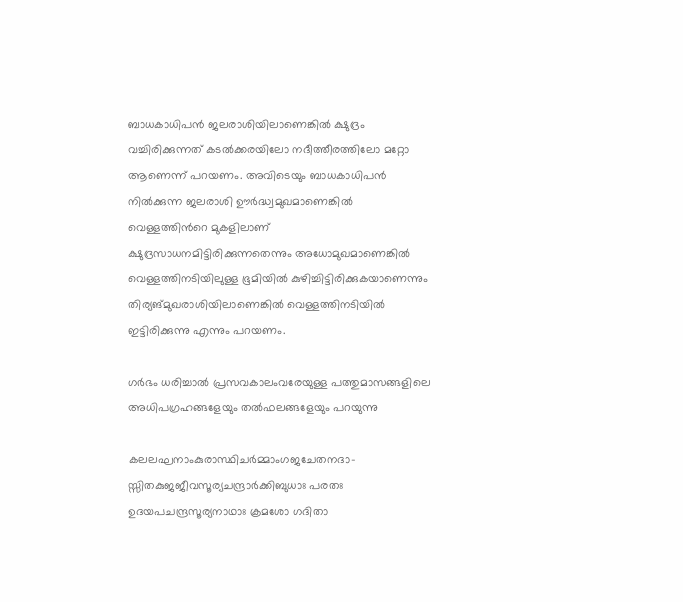ബാധകാധിപന്‍ ജലരാശിയിലാണെങ്കില്‍ ക്ഷുദ്രം വച്ചിരിക്കുന്നത് കടല്‍ക്കരയിലോ നദീത്തീരത്തിലോ മറ്റോ ആണെന്ന് പറയണം. അവിടെയും ബാധകാധിപന്‍ നില്‍ക്കുന്ന ജലരാശി ഊര്‍ദ്ധ്വമുഖമാണെങ്കില്‍ വെള്ളത്തിന്‍റെ മുകളിലാണ് ക്ഷുദ്രസാധനമിട്ടിരിക്കുന്നതെന്നും അധോമുഖമാണെങ്കില്‍ വെള്ളത്തിനടിയിലുള്ള ഭൂമിയില്‍ കുഴിച്ചിട്ടിരിക്കുകയാണെന്നും തിര്യങ്മുഖരാശിയിലാണെങ്കില്‍ വെള്ളത്തിനടിയില്‍ ഇട്ടിരിക്കുന്നു എന്നും പറയണം.

ഗര്‍ഭം ധരിച്ചാല്‍ പ്രസവകാലംവരേയുള്ള പത്തുമാസങ്ങളിലെ അധിപഗ്രഹങ്ങളേയും തല്‍ഫലങ്ങളേയും പറയുന്നു

കലലഘനാംകുരാസ്ഥിചര്‍മ്മാംഗജചേതനദാ-
സ്സിതകുജജീവസൂര്യചന്ദ്രാര്‍ക്കിബുധാഃ പരതഃ
ഉദയപചന്ദ്രസൂര്യനാഥാഃ ക്രമശോ ഗദിതാ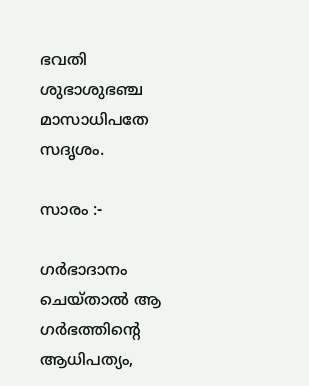ഭവതി ശുഭാശുഭഞ്ച മാസാധിപതേ സദൃശം.

സാരം :-

ഗര്‍ഭാദാനം ചെയ്‌താല്‍ ആ ഗര്‍ഭത്തിന്‍റെ ആധിപത്യം,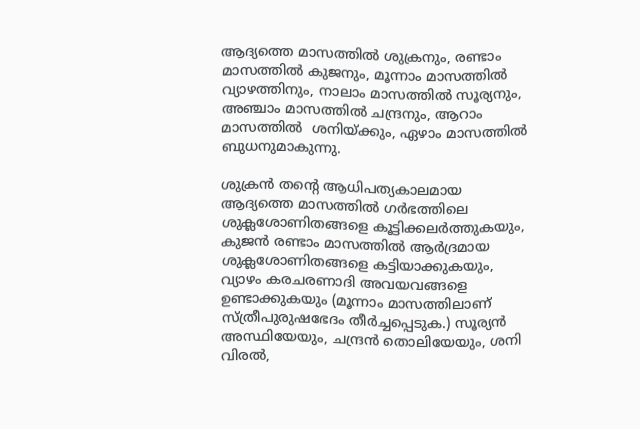ആദ്യത്തെ മാസത്തില്‍ ശുക്രനും, രണ്ടാം മാസത്തില്‍ കുജനും, മൂന്നാം മാസത്തില്‍ വ്യാഴത്തിനും, നാലാം മാസത്തില്‍ സൂര്യനും, അഞ്ചാം മാസത്തില്‍ ചന്ദ്രനും, ആറാം മാസത്തില്‍  ശനിയ്ക്കും, ഏഴാം മാസത്തില്‍ ബുധനുമാകുന്നു.

ശുക്രന്‍ തന്‍റെ ആധിപത്യകാലമായ ആദ്യത്തെ മാസത്തില്‍ ഗര്‍ഭത്തിലെ ശുക്ലശോണിതങ്ങളെ കൂട്ടിക്കലര്‍ത്തുകയും, കുജന്‍ രണ്ടാം മാസത്തില്‍ ആര്‍ദ്രമായ ശുക്ലശോണിതങ്ങളെ കട്ടിയാക്കുകയും, വ്യാഴം കരചരണാദി അവയവങ്ങളെ ഉണ്ടാക്കുകയും (മൂന്നാം മാസത്തിലാണ് സ്ത്രീപുരുഷഭേദം തീര്‍ച്ചപ്പെടുക.) സൂര്യന്‍ അസ്ഥിയേയും, ചന്ദ്രന്‍ തൊലിയേയും, ശനി വിരല്‍,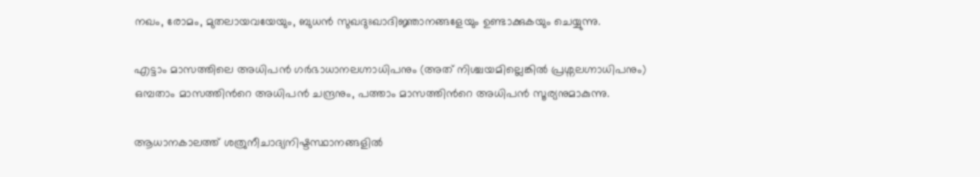നഖം, രോമം, മുതലായവയേയും, ബുധന്‍ സുഖദുഃഖാദിജ്ഞാനങ്ങളേയും ഉണ്ടാക്കുകയും ചെയ്യുന്നു.

എട്ടാം മാസത്തിലെ അധിപന്‍ ഗര്‍ഭാധാനലഗ്നാധിപനും (അത് നിശ്ചയമില്ലെങ്കില്‍ പ്രശ്നലഗ്നാധിപനും) ഒമ്പതാം മാസത്തിന്‍റെ അധിപന്‍ ചന്ദ്രനും, പത്താം മാസത്തിന്‍റെ അധിപന്‍ സൂര്യനുമാകുന്നു.

ആധാനകാലത്ത് ശത്രുനീചാദ്യനിഷ്ടസ്ഥാനങ്ങളില്‍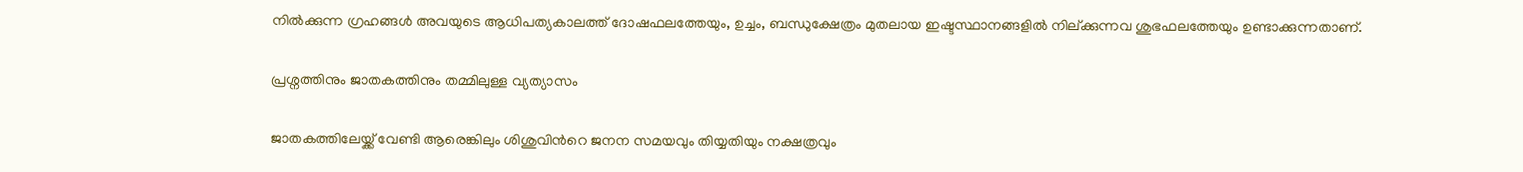നില്‍ക്കുന്ന ഗ്രഹങ്ങള്‍ അവയുടെ ആധിപത്യകാലത്ത് ദോഷഫലത്തേയും, ഉച്ചം, ബന്ധുക്ഷേത്രം മുതലായ ഇഷ്ടസ്ഥാനങ്ങളില്‍ നില്ക്കുന്നവ ശുഭഫലത്തേയും ഉണ്ടാക്കുന്നതാണ്.

പ്രശ്നത്തിനും ജാതകത്തിനും തമ്മിലുള്ള വ്യത്യാസം

ജാതകത്തിലേയ്ക്ക് വേണ്ടി ആരെങ്കിലും ശിശുവിന്‍റെ ജനന സമയവും തിയ്യതിയും നക്ഷത്രവും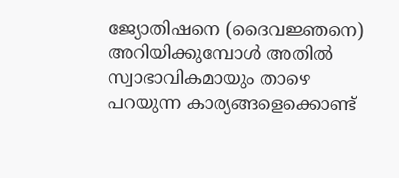ജ്യോതിഷനെ (ദൈവജ്ഞനെ) അറിയിക്കുമ്പോള്‍ അതില്‍ സ്വാഭാവികമായും താഴെ പറയുന്ന കാര്യങ്ങളെക്കൊണ്ട്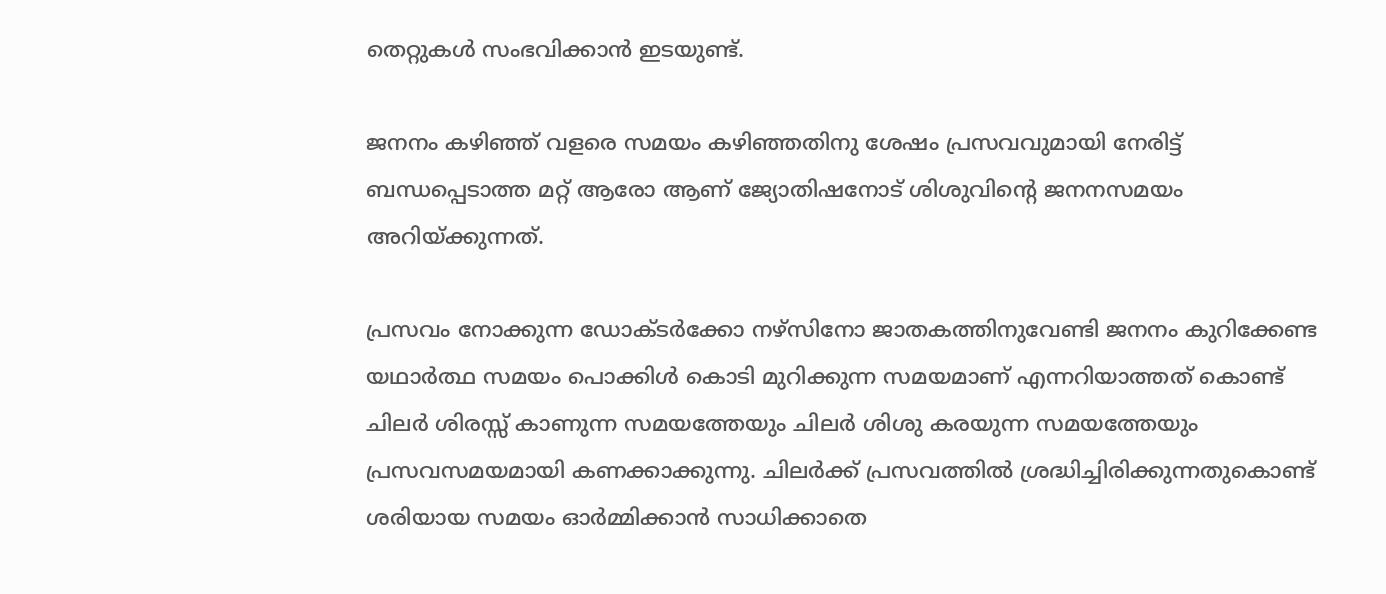തെറ്റുകള്‍ സംഭവിക്കാന്‍ ഇടയുണ്ട്.

ജനനം കഴിഞ്ഞ് വളരെ സമയം കഴിഞ്ഞതിനു ശേഷം പ്രസവവുമായി നേരിട്ട് ബന്ധപ്പെടാത്ത മറ്റ് ആരോ ആണ് ജ്യോതിഷനോട് ശിശുവിന്‍റെ ജനനസമയം അറിയ്ക്കുന്നത്.

പ്രസവം നോക്കുന്ന ഡോക്ടര്‍ക്കോ നഴ്സിനോ ജാതകത്തിനുവേണ്ടി ജനനം കുറിക്കേണ്ട യഥാര്‍ത്ഥ സമയം പൊക്കിള്‍ കൊടി മുറിക്കുന്ന സമയമാണ് എന്നറിയാത്തത് കൊണ്ട് ചിലര്‍ ശിരസ്സ്‌ കാണുന്ന സമയത്തേയും ചിലര്‍ ശിശു കരയുന്ന സമയത്തേയും പ്രസവസമയമായി കണക്കാക്കുന്നു. ചിലര്‍ക്ക് പ്രസവത്തില്‍ ശ്രദ്ധിച്ചിരിക്കുന്നതുകൊണ്ട് ശരിയായ സമയം ഓര്‍മ്മിക്കാന്‍ സാധിക്കാതെ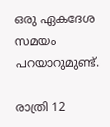ഒരു ഏകദേശ സമയം പറയാറുമുണ്ട്.

രാത്രി 12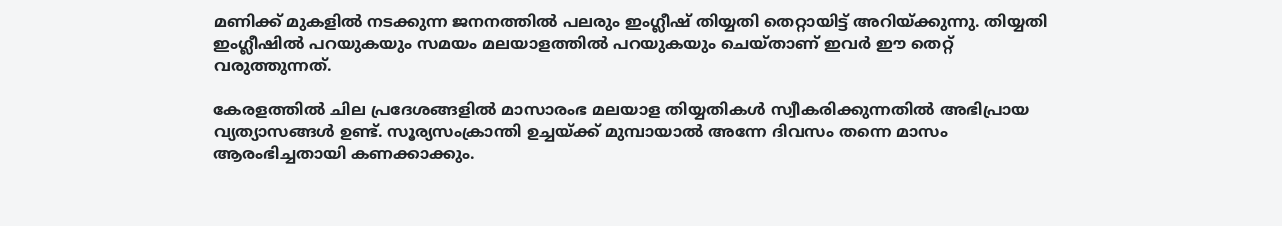മണിക്ക് മുകളില്‍ നടക്കുന്ന ജനനത്തില്‍ പലരും ഇംഗ്ലീഷ് തിയ്യതി തെറ്റായിട്ട് അറിയ്ക്കുന്നു. തിയ്യതി ഇംഗ്ലീഷില്‍ പറയുകയും സമയം മലയാളത്തില്‍ പറയുകയും ചെയ്താണ് ഇവര്‍ ഈ തെറ്റ് വരുത്തുന്നത്.

കേരളത്തില്‍ ചില പ്രദേശങ്ങളില്‍ മാസാരംഭ മലയാള തിയ്യതികള്‍ സ്വീകരിക്കുന്നതില്‍ അഭിപ്രായ വ്യത്യാസങ്ങള്‍ ഉണ്ട്. സൂര്യസംക്രാന്തി ഉച്ചയ്ക്ക് മുമ്പായാല്‍ അന്നേ ദിവസം തന്നെ മാസം ആരംഭിച്ചതായി കണക്കാക്കും.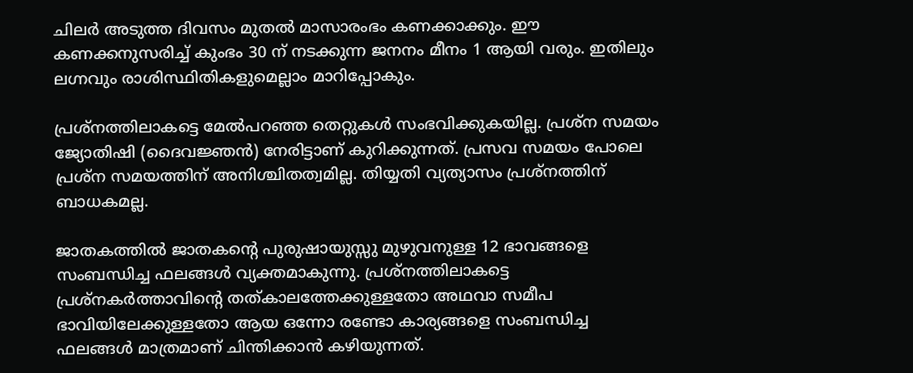ചിലര്‍ അടുത്ത ദിവസം മുതല്‍ മാസാരംഭം കണക്കാക്കും. ഈ കണക്കനുസരിച്ച് കുംഭം 30 ന് നടക്കുന്ന ജനനം മീനം 1 ആയി വരും. ഇതിലും ലഗ്നവും രാശിസ്ഥിതികളുമെല്ലാം മാറിപ്പോകും.

പ്രശ്നത്തിലാകട്ടെ മേല്‍പറഞ്ഞ തെറ്റുകള്‍ സംഭവിക്കുകയില്ല. പ്രശ്ന സമയം ജ്യോതിഷി (ദൈവജ്ഞന്‍) നേരിട്ടാണ് കുറിക്കുന്നത്. പ്രസവ സമയം പോലെ പ്രശ്ന സമയത്തിന് അനിശ്ചിതത്വമില്ല. തിയ്യതി വ്യത്യാസം പ്രശ്നത്തിന് ബാധകമല്ല.

ജാതകത്തില്‍ ജാതകന്‍റെ പുരുഷായുസ്സു മുഴുവനുള്ള 12 ഭാവങ്ങളെ സംബന്ധിച്ച ഫലങ്ങള്‍ വ്യക്തമാകുന്നു. പ്രശ്നത്തിലാകട്ടെ പ്രശ്നകര്‍ത്താവിന്‍റെ തത്കാലത്തേക്കുള്ളതോ അഥവാ സമീപ ഭാവിയിലേക്കുള്ളതോ ആയ ഒന്നോ രണ്ടോ കാര്യങ്ങളെ സംബന്ധിച്ച ഫലങ്ങള്‍ മാത്രമാണ് ചിന്തിക്കാന്‍ കഴിയുന്നത്.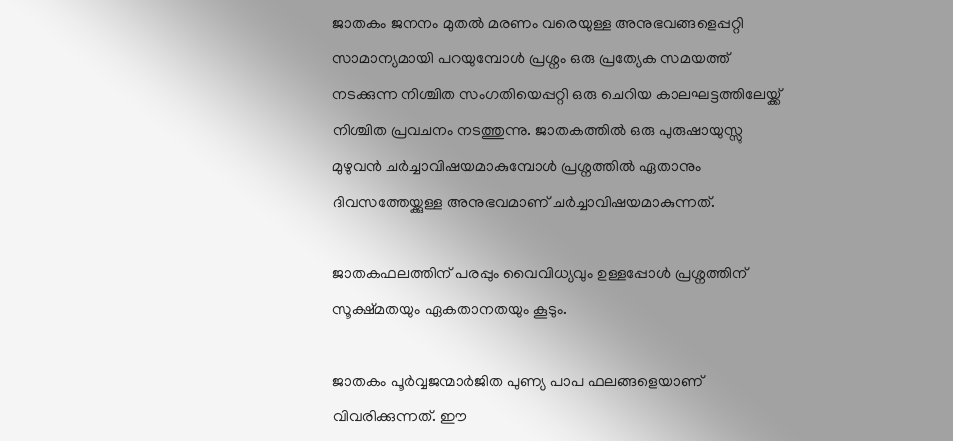ജാതകം ജനനം മുതല്‍ മരണം വരെയുള്ള അനുഭവങ്ങളെപ്പറ്റി സാമാന്യമായി പറയുമ്പോള്‍ പ്രശ്നം ഒരു പ്രത്യേക സമയത്ത് നടക്കുന്ന നിശ്ചിത സംഗതിയെപ്പറ്റി ഒരു ചെറിയ കാലഘട്ടത്തിലേയ്ക്ക് നിശ്ചിത പ്രവചനം നടത്തുന്നു. ജാതകത്തില്‍ ഒരു പുരുഷായുസ്സു മുഴുവന്‍ ചര്‍ച്ചാവിഷയമാകുമ്പോള്‍ പ്രശ്നത്തില്‍ ഏതാനും ദിവസത്തേയ്ക്കുള്ള അനുഭവമാണ് ചര്‍ച്ചാവിഷയമാകുന്നത്.

ജാതകഫലത്തിന് പരപ്പും വൈവിധ്യവും ഉള്ളപ്പോള്‍ പ്രശ്നത്തിന് സൂക്ഷ്മതയും ഏകതാനതയും കൂടും.

ജാതകം പൂര്‍വ്വജന്മാര്‍ജിത പുണ്യ പാപ ഫലങ്ങളെയാണ് വിവരിക്കുന്നത്. ഈ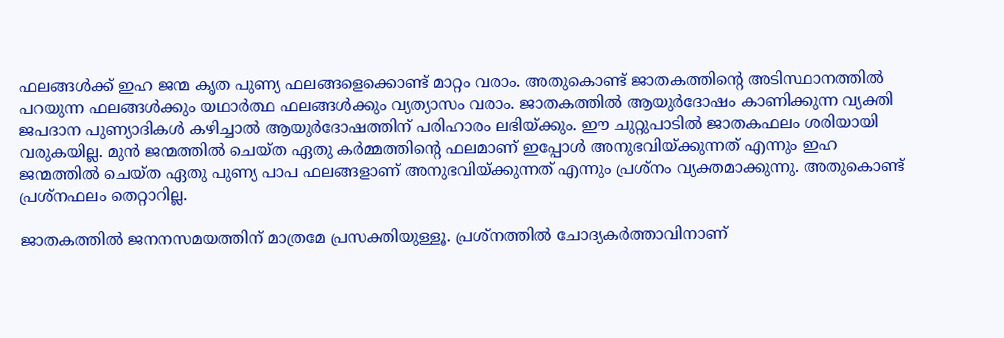ഫലങ്ങള്‍ക്ക് ഇഹ ജന്മ കൃത പുണ്യ ഫലങ്ങളെക്കൊണ്ട് മാറ്റം വരാം. അതുകൊണ്ട് ജാതകത്തിന്‍റെ അടിസ്ഥാനത്തില്‍ പറയുന്ന ഫലങ്ങള്‍ക്കും യഥാര്‍ത്ഥ ഫലങ്ങള്‍ക്കും വ്യത്യാസം വരാം. ജാതകത്തില്‍ ആയുര്‍ദോഷം കാണിക്കുന്ന വ്യക്തി ജപദാന പുണ്യാദികള്‍ കഴിച്ചാല്‍ ആയുര്‍ദോഷത്തിന് പരിഹാരം ലഭിയ്ക്കും. ഈ ചുറ്റുപാടില്‍ ജാതകഫലം ശരിയായി വരുകയില്ല. മുന്‍ ജന്മത്തില്‍ ചെയ്ത ഏതു കര്‍മ്മത്തിന്‍റെ ഫലമാണ് ഇപ്പോള്‍ അനുഭവിയ്ക്കുന്നത് എന്നും ഇഹ ജന്മത്തില്‍ ചെയ്ത ഏതു പുണ്യ പാപ ഫലങ്ങളാണ് അനുഭവിയ്ക്കുന്നത് എന്നും പ്രശ്നം വ്യക്തമാക്കുന്നു. അതുകൊണ്ട് പ്രശ്നഫലം തെറ്റാറില്ല.

ജാതകത്തില്‍ ജനനസമയത്തിന് മാത്രമേ പ്രസക്തിയുള്ളൂ. പ്രശ്നത്തില്‍ ചോദ്യകര്‍ത്താവിനാണ്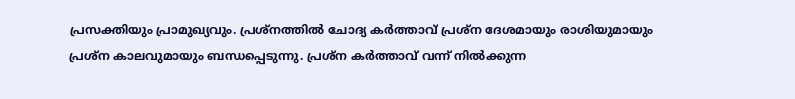പ്രസക്തിയും പ്രാമുഖ്യവും. പ്രശ്നത്തില്‍ ചോദ്യ കര്‍ത്താവ് പ്രശ്ന ദേശമായും രാശിയുമായും പ്രശ്ന കാലവുമായും ബന്ധപ്പെടുന്നു. പ്രശ്ന കര്‍ത്താവ് വന്ന് നില്‍ക്കുന്ന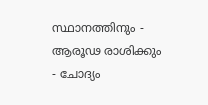സ്ഥാനത്തിനും - ആരൂഢ രാശിക്കും - ചോദ്യം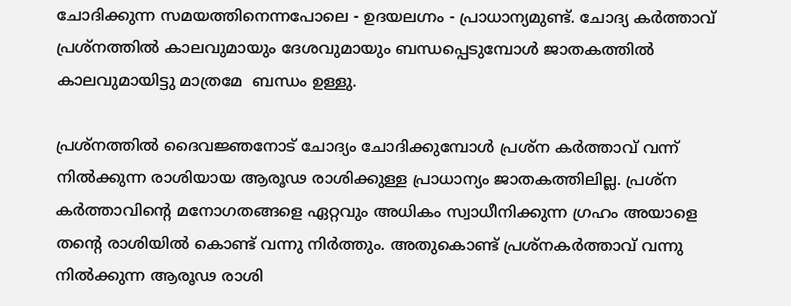ചോദിക്കുന്ന സമയത്തിനെന്നപോലെ - ഉദയലഗ്നം - പ്രാധാന്യമുണ്ട്. ചോദ്യ കര്‍ത്താവ് പ്രശ്നത്തില്‍ കാലവുമായും ദേശവുമായും ബന്ധപ്പെടുമ്പോള്‍ ജാതകത്തില്‍ കാലവുമായിട്ടു മാത്രമേ  ബന്ധം ഉള്ളു.

പ്രശ്നത്തില്‍ ദൈവജ്ഞനോട് ചോദ്യം ചോദിക്കുമ്പോള്‍ പ്രശ്ന കര്‍ത്താവ് വന്ന് നില്‍ക്കുന്ന രാശിയായ ആരൂഢ രാശിക്കുള്ള പ്രാധാന്യം ജാതകത്തിലില്ല. പ്രശ്ന കര്‍ത്താവിന്‍റെ മനോഗതങ്ങളെ ഏറ്റവും അധികം സ്വാധീനിക്കുന്ന ഗ്രഹം അയാളെ തന്‍റെ രാശിയില്‍ കൊണ്ട് വന്നു നിര്‍ത്തും. അതുകൊണ്ട് പ്രശ്നകര്‍ത്താവ് വന്നു നില്‍ക്കുന്ന ആരൂഢ രാശി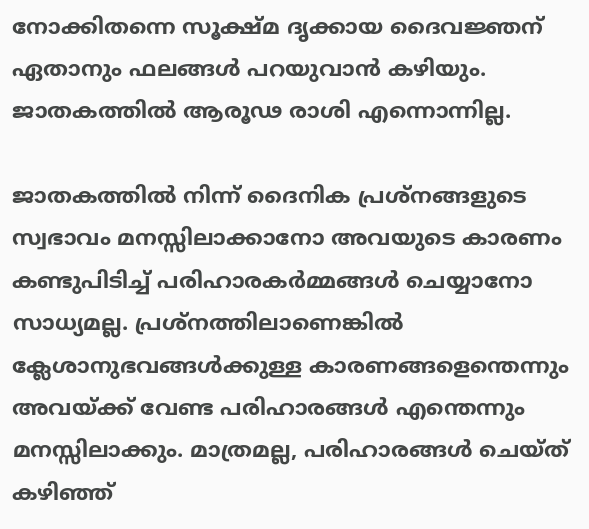നോക്കിതന്നെ സൂക്ഷ്മ ദൃക്കായ ദൈവജ്ഞന് ഏതാനും ഫലങ്ങള്‍ പറയുവാന്‍ കഴിയും. ജാതകത്തില്‍ ആരൂഢ രാശി എന്നൊന്നില്ല.

ജാതകത്തില്‍ നിന്ന് ദൈനിക പ്രശ്നങ്ങളുടെ സ്വഭാവം മനസ്സിലാക്കാനോ അവയുടെ കാരണം കണ്ടുപിടിച്ച് പരിഹാരകര്‍മ്മങ്ങള്‍ ചെയ്യാനോ സാധ്യമല്ല. പ്രശ്നത്തിലാണെങ്കില്‍ ക്ലേശാനുഭവങ്ങള്‍ക്കുള്ള കാരണങ്ങളെന്തെന്നും അവയ്ക്ക് വേണ്ട പരിഹാരങ്ങള്‍ എന്തെന്നും മനസ്സിലാക്കും. മാത്രമല്ല, പരിഹാരങ്ങള്‍ ചെയ്ത് കഴിഞ്ഞ്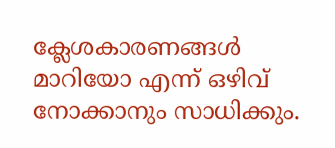ക്ലേശകാരണങ്ങള്‍ മാറിയോ എന്ന് ഒഴിവ് നോക്കാനും സാധിക്കും.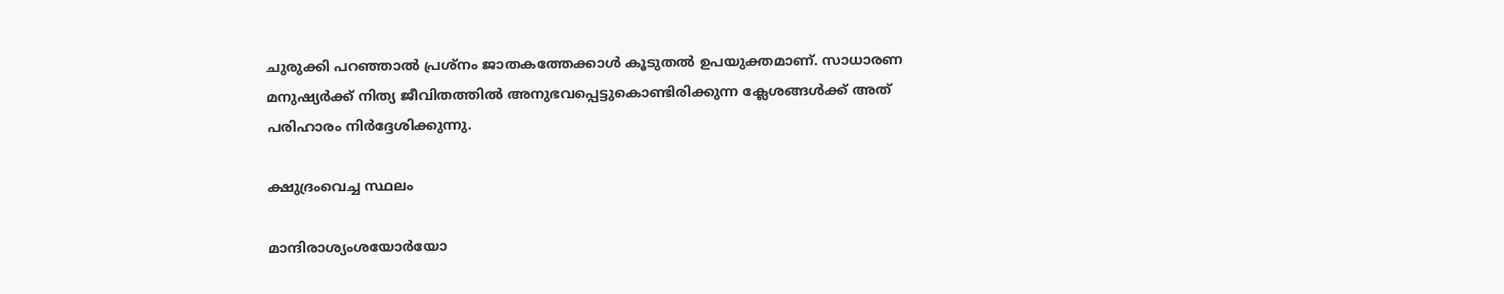ചുരുക്കി പറഞ്ഞാല്‍ പ്രശ്നം ജാതകത്തേക്കാള്‍ കൂടുതല്‍ ഉപയുക്തമാണ്. സാധാരണ മനുഷ്യര്‍ക്ക്‌ നിത്യ ജീവിതത്തില്‍ അനുഭവപ്പെട്ടുകൊണ്ടിരിക്കുന്ന ക്ലേശങ്ങള്‍ക്ക്‌ അത് പരിഹാരം നിര്‍ദ്ദേശിക്കുന്നു.

ക്ഷുദ്രംവെച്ച സ്ഥലം

മാന്ദിരാശ്യംശയോര്‍യോ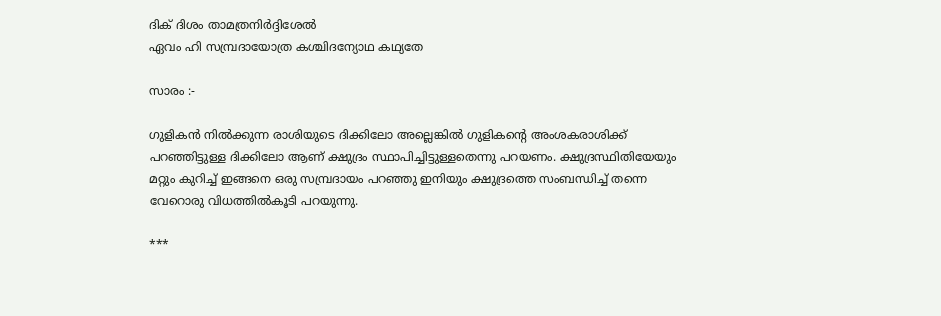ദിക് ദിശം താമത്രനിര്‍ദ്ദിശേല്‍
ഏവം ഹി സമ്പ്രദായോത്ര കശ്ചിദന്യോഥ കഥ്യതേ

സാരം :-

ഗുളികന്‍ നില്‍ക്കുന്ന രാശിയുടെ ദിക്കിലോ അല്ലെങ്കില്‍ ഗുളികന്‍റെ അംശകരാശിക്ക് പറഞ്ഞിട്ടുള്ള ദിക്കിലോ ആണ് ക്ഷുദ്രം സ്ഥാപിച്ചിട്ടുള്ളതെന്നു പറയണം. ക്ഷുദ്രസ്ഥിതിയേയും മറ്റും കുറിച്ച് ഇങ്ങനെ ഒരു സമ്പ്രദായം പറഞ്ഞു ഇനിയും ക്ഷുദ്രത്തെ സംബന്ധിച്ച് തന്നെ വേറൊരു വിധത്തില്‍കൂടി പറയുന്നു.

***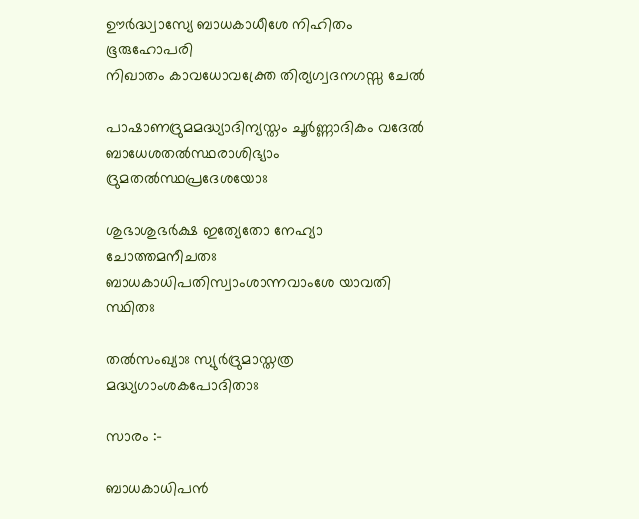ഊര്‍ദ്ധ്വാസ്യേ ബാധകാധീശേ നിഹിതം ഭൂരുഹോപരി
നിഖാതം കാവധോവക്ത്രേ തിര്യഗ്വദനഗസ്സ ചേല്‍

പാഷാണദ്രുമമദ്ധ്യാദിന്യസ്തം ചൂര്‍ണ്ണാദികം വദേല്‍
ബാധേശതല്‍സ്ഥരാശിഭ്യാം ദ്രുമതല്‍സ്ഥപ്രദേശയോഃ

ശുഭാശുഭര്‍ക്ഷ ഇത്യേതോ നേഹ്യാ ചോത്തമനീചതഃ
ബാധകാധിപതിസ്വാംശാന്നവാംശേ യാവതി സ്ഥിതഃ

തല്‍സംഖ്യാഃ സ്യുര്‍ദ്രുമാസ്തത്ര മദ്ധ്യഗാംശകപോദിതാഃ

സാരം :-

ബാധകാധിപന്‍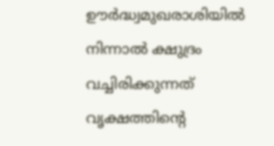ഊര്‍ദ്ധ്വമുഖരാശിയില്‍ നിന്നാല്‍ ക്ഷുദ്രം വച്ചിരിക്കുന്നത് വൃക്ഷത്തിന്‍റെ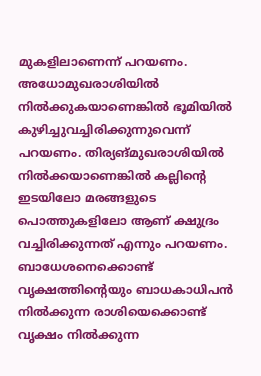മുകളിലാണെന്ന് പറയണം. അധോമുഖരാശിയില്‍ നില്‍ക്കുകയാണെങ്കില്‍ ഭൂമിയില്‍ കുഴിച്ചുവച്ചിരിക്കുന്നുവെന്ന് പറയണം. തിര്യങ്മുഖരാശിയില്‍ നില്‍ക്കയാണെങ്കില്‍ കല്ലിന്‍റെ ഇടയിലോ മരങ്ങളുടെ പൊത്തുകളിലോ ആണ് ക്ഷുദ്രം വച്ചിരിക്കുന്നത് എന്നും പറയണം. ബാധേശനെക്കൊണ്ട്  വൃക്ഷത്തിന്‍റെയും ബാധകാധിപന്‍ നില്‍ക്കുന്ന രാശിയെക്കൊണ്ട് വൃക്ഷം നില്‍ക്കുന്ന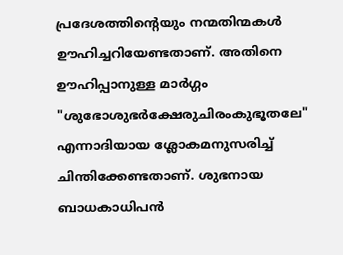പ്രദേശത്തിന്‍റെയും നന്മതിന്മകള്‍ ഊഹിച്ചറിയേണ്ടതാണ്. അതിനെ ഊഹിപ്പാനുള്ള മാര്‍ഗ്ഗം "ശുഭോശുഭര്‍ക്ഷേരുചിരംകുഭൂതലേ" എന്നാദിയായ ശ്ലോകമനുസരിച്ച് ചിന്തിക്കേണ്ടതാണ്. ശുഭനായ ബാധകാധിപന്‍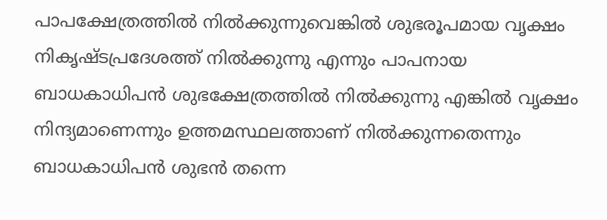പാപക്ഷേത്രത്തില്‍ നില്‍ക്കുന്നുവെങ്കില്‍ ശുഭരൂപമായ വൃക്ഷം നികൃഷ്ടപ്രദേശത്ത് നില്‍ക്കുന്നു എന്നും പാപനായ ബാധകാധിപന്‍ ശുഭക്ഷേത്രത്തില്‍ നില്‍ക്കുന്നു എങ്കില്‍ വൃക്ഷം നിന്ദ്യമാണെന്നും ഉത്തമസ്ഥലത്താണ് നില്‍ക്കുന്നതെന്നും ബാധകാധിപന്‍ ശുഭന്‍ തന്നെ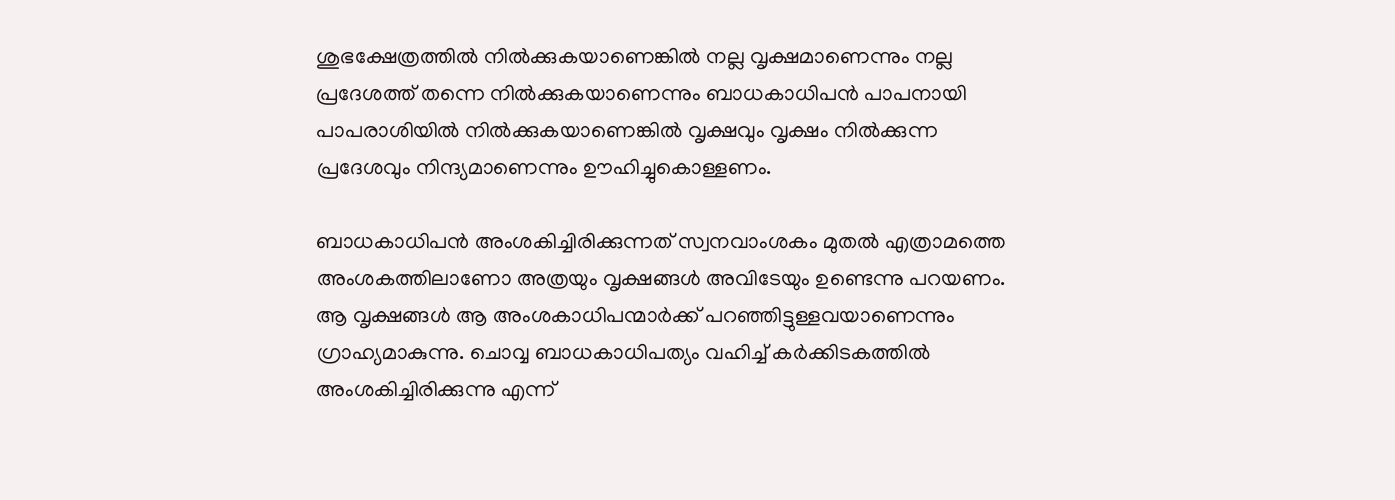ശുഭക്ഷേത്രത്തില്‍ നില്‍ക്കുകയാണെങ്കില്‍ നല്ല വൃക്ഷമാണെന്നും നല്ല പ്രദേശത്ത് തന്നെ നില്‍ക്കുകയാണെന്നും ബാധകാധിപന്‍ പാപനായി പാപരാശിയില്‍ നില്‍ക്കുകയാണെങ്കില്‍ വൃക്ഷവും വൃക്ഷം നില്‍ക്കുന്ന പ്രദേശവും നിന്ദ്യമാണെന്നും ഊഹിച്ചുകൊള്ളണം.

ബാധകാധിപന്‍ അംശകിച്ചിരിക്കുന്നത് സ്വനവാംശകം മുതല്‍ എത്രാമത്തെ അംശകത്തിലാണോ അത്രയും വൃക്ഷങ്ങള്‍ അവിടേയും ഉണ്ടെന്നു പറയണം.  ആ വൃക്ഷങ്ങള്‍ ആ അംശകാധിപന്മാര്‍ക്ക് പറഞ്ഞിട്ടുള്ളവയാണെന്നും ഗ്രാഹ്യമാകുന്നു. ചൊവ്വ ബാധകാധിപത്യം വഹിച്ച് കര്‍ക്കിടകത്തില്‍ അംശകിച്ചിരിക്കുന്നു എന്ന്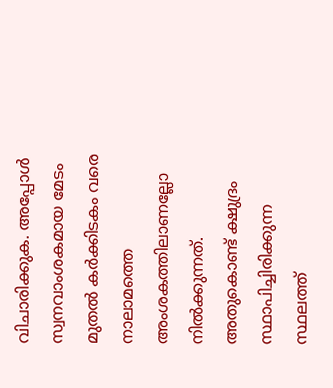വിചാരിക്കുക. അപ്പോള്‍ സ്വനവാംശകമായ മേടം മുതല്‍ കര്‍ക്കിടകം വരെ നാലാമത്തെ അംശകത്തിലാണല്ലോ നില്‍ക്കുന്നത്. അതുകൊണ്ട് ക്ഷുദ്രം സ്ഥാപിച്ചിരിക്കുന്ന സ്ഥലത്ത്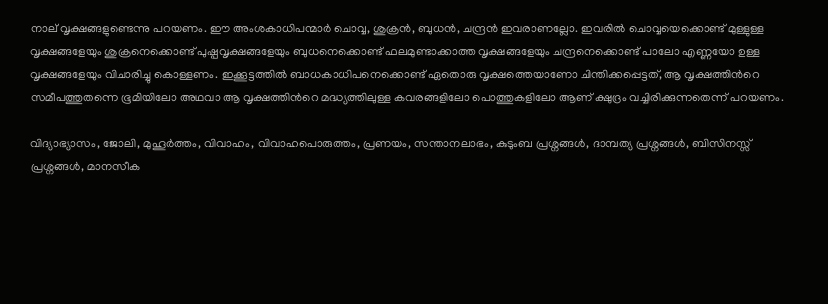നാല് വൃക്ഷങ്ങളുണ്ടെന്നു പറയണം. ഈ അംശകാധിപന്മാര്‍ ചൊവ്വ, ശുക്രന്‍, ബുധന്‍, ചന്ദ്രന്‍ ഇവരാണല്ലോ. ഇവരില്‍ ചൊവ്വയെക്കൊണ്ട് മുള്ളുള്ള വൃക്ഷങ്ങളേയും ശുക്രനെക്കൊണ്ട് പുഷ്പവൃക്ഷങ്ങളേയും ബുധനെക്കൊണ്ട് ഫലമുണ്ടാക്കാത്ത വൃക്ഷങ്ങളേയും ചന്ദ്രനെക്കൊണ്ട് പാലോ എണ്ണയോ ഉള്ള വൃക്ഷങ്ങളേയും വിചാരിച്ചു കൊള്ളണം. ഇക്കൂട്ടത്തില്‍ ബാധകാധിപനെക്കൊണ്ട് ഏതൊരു വൃക്ഷത്തെയാണോ ചിന്തിക്കപ്പെട്ടത്, ആ വൃക്ഷത്തിന്‍റെ സമീപത്തുതന്നെ ഭൂമിയിലോ അഥവാ ആ വൃക്ഷത്തിന്‍റെ മദ്ധ്യത്തിലുള്ള കവരങ്ങളിലോ പൊത്തുകളിലോ ആണ് ക്ഷുദ്രം വച്ചിരിക്കുന്നതെന്ന് പറയണം.

വിദ്യാഭ്യാസം, ജോലി, മുഹൂർത്തം, വിവാഹം, വിവാഹപൊരുത്തം, പ്രണയം, സന്താനലാഭം, കുടുംബ പ്രശ്നങ്ങള്‍, ദാമ്പത്യ പ്രശ്നങ്ങൾ, ബിസിനസ്സ് പ്രശ്നങ്ങള്‍, മാനസീക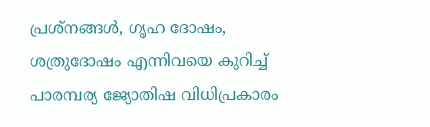പ്രശ്നങ്ങള്‍, ഗൃഹ ദോഷം, ശത്രുദോഷം എന്നിവയെ കുറിച്ച് പാരമ്പര്യ ജ്യോതിഷ വിധിപ്രകാരം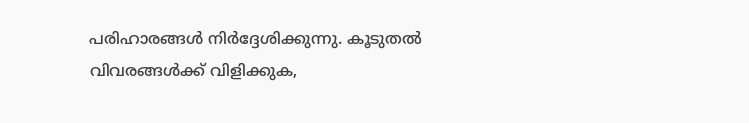പരിഹാരങ്ങള്‍ നിര്‍ദ്ദേശിക്കുന്നു. കൂടുതല്‍ വിവരങ്ങള്‍ക്ക് വിളിക്കുക,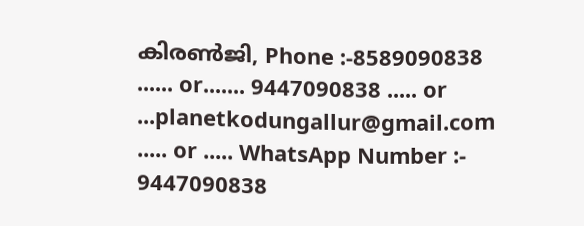കിരണ്‍ജി, Phone :-8589090838 ...... or....... 9447090838 ..... or ...planetkodungallur@gmail.com ..... or ..... WhatsApp Number :- 9447090838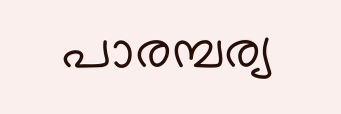പാരമ്പര്യ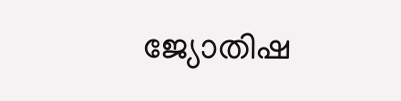ജ്യോതിഷ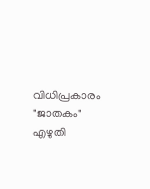വിധിപ്രകാരം "ജാതകം" എഴുതി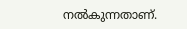നൽകുന്നതാണ്.